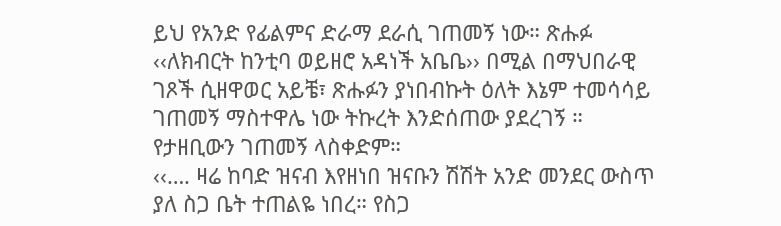ይህ የአንድ የፊልምና ድራማ ደራሲ ገጠመኝ ነው። ጽሑፉ ‹‹ለክብርት ከንቲባ ወይዘሮ አዳነች አቤቤ›› በሚል በማህበራዊ ገጾች ሲዘዋወር አይቼ፣ ጽሑፉን ያነበብኩት ዕለት እኔም ተመሳሳይ ገጠመኝ ማስተዋሌ ነው ትኩረት እንድሰጠው ያደረገኝ ። የታዘቢውን ገጠመኝ ላስቀድም።
‹‹…. ዛሬ ከባድ ዝናብ እየዘነበ ዝናቡን ሽሽት አንድ መንደር ውስጥ ያለ ስጋ ቤት ተጠልዬ ነበረ። የስጋ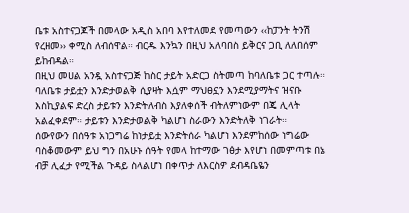ቤቱ አስተናጋጆች በመላው አዲስ አበባ እየተለመደ የመጣውን ‹‹ከፓንት ትንሽ የረዘመ›› ቀሚስ ለብሰዋል። ብርዱ እንኳን በዚህ አለባበስ ይቅርና ጋቢ ለለበሰም ይከብዳል።
በዚህ መሀል አንዷ አስተናጋጅ ከስር ታይት አድርጋ ስትመጣ ከባለቤቱ ጋር ተጣሉ። ባለቤቱ ታይቷን እንድታወልቅ ሲያዛት እሷም ማህፀኗን እንደሚያማትና ዝናቡ እስኪያልፍ ድረስ ታይቱን እንድትለብስ እያለቀሰች ብትለምነውም በጄ ሊላት አልፈቀደም። ታይቱን እንድታወልቅ ካልሆነ ስራውን እንድትለቅ ነገራት።
ሰውየውን በሰዓቱ አነጋግሬ ከነታይቷ እንድትሰራ ካልሆነ እንደምከሰው ነግሬው ባስቆመውም ይህ ግን በአሁኑ ሰዓት የመላ ከተማው ገፅታ እየሆነ በመምጣቱ በኔ ብቻ ሊፈታ የሚችል ጉዳይ ስላልሆነ በቀጥታ ለእርስዎ ደብዳቤዬን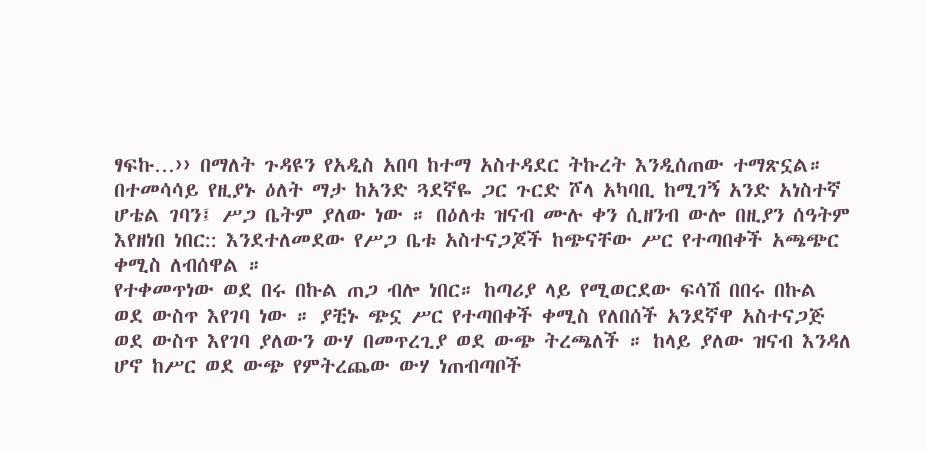ፃፍኩ…›› በማለት ጉዳዩን የአዲስ አበባ ከተማ አስተዳደር ትኩረት እንዲሰጠው ተማጽኗል።
በተመሳሳይ የዚያኑ ዕለት ማታ ከአንድ ጓደኛዬ ጋር ጉርድ ሾላ አካባቢ ከሚገኝ አንድ አነስተኛ ሆቴል ገባን፤ ሥጋ ቤትም ያለው ነው ። በዕለቱ ዝናብ ሙሉ ቀን ሲዘንብ ውሎ በዚያን ሰዓትም እየዘነበ ነበር:: እንደተለመደው የሥጋ ቤቱ አስተናጋጆች ከጭናቸው ሥር የተጣበቀች አጫጭር ቀሚስ ለብሰዋል ።
የተቀመጥነው ወደ በሩ በኩል ጠጋ ብሎ ነበር። ከጣሪያ ላይ የሚወርደው ፍሳሽ በበሩ በኩል ወደ ውስጥ እየገባ ነው ። ያቺኑ ጭኗ ሥር የተጣበቀች ቀሚስ የለበሰች አንደኛዋ አስተናጋጅ ወደ ውስጥ እየገባ ያለውን ውሃ በመጥረጊያ ወደ ውጭ ትረጫለች ። ከላይ ያለው ዝናብ እንዳለ ሆኖ ከሥር ወደ ውጭ የምትረጨው ውሃ ነጠብጣቦች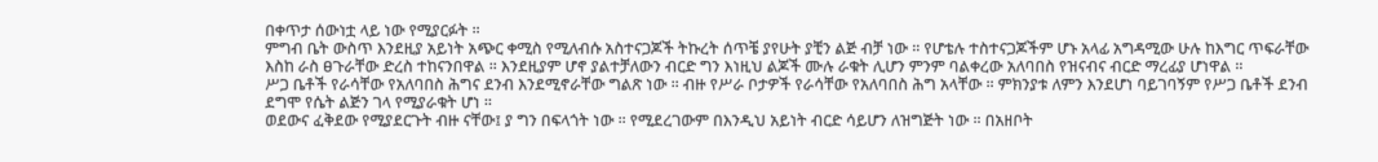በቀጥታ ሰውነቷ ላይ ነው የሚያርፉት ።
ምግብ ቤት ውስጥ እንደዚያ አይነት አጭር ቀሚስ የሚለብሱ አስተናጋጆች ትኩረት ሰጥቼ ያየሁት ያቺን ልጅ ብቻ ነው ። የሆቴሉ ተስተናጋጆችም ሆኑ አላፊ አግዳሚው ሁሉ ከእግር ጥፍራቸው እስከ ራስ ፀጉራቸው ድረስ ተከናንበዋል ። እንደዚያም ሆኖ ያልተቻለውን ብርድ ግን እነዚህ ልጆች ሙሉ ራቁት ሊሆን ምንም ባልቀረው አለባበስ የዝናብና ብርድ ማረፊያ ሆነዋል ።
ሥጋ ቤቶች የራሳቸው የአለባበስ ሕግና ደንብ እንደሚኖራቸው ግልጽ ነው ። ብዙ የሥራ ቦታዎች የራሳቸው የአለባበስ ሕግ አላቸው ። ምክንያቱ ለምን እንደሆነ ባይገባኝም የሥጋ ቤቶች ደንብ ደግሞ የሴት ልጅን ገላ የሚያራቁት ሆነ ።
ወደውና ፈቅደው የሚያደርጉት ብዙ ናቸው፤ ያ ግን በፍላጎት ነው ። የሚደረገውም በእንዲህ አይነት ብርድ ሳይሆን ለዝግጅት ነው ። በአዘቦት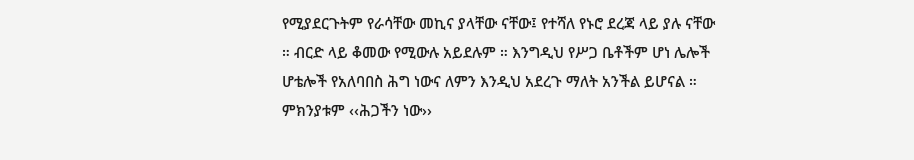የሚያደርጉትም የራሳቸው መኪና ያላቸው ናቸው፤ የተሻለ የኑሮ ደረጃ ላይ ያሉ ናቸው ። ብርድ ላይ ቆመው የሚውሉ አይደሉም ። እንግዲህ የሥጋ ቤቶችም ሆነ ሌሎች ሆቴሎች የአለባበስ ሕግ ነውና ለምን እንዲህ አደረጉ ማለት አንችል ይሆናል ። ምክንያቱም ‹‹ሕጋችን ነው››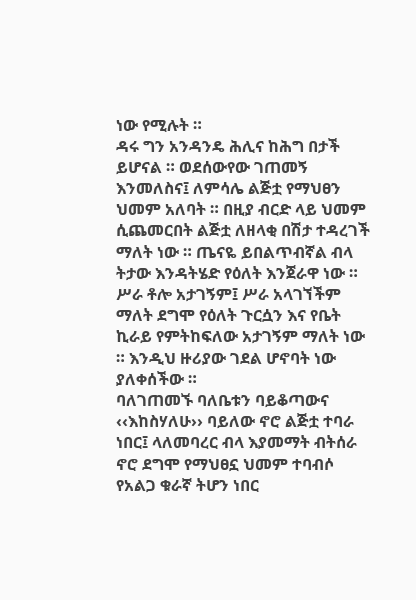ነው የሚሉት ።
ዳሩ ግን አንዳንዴ ሕሊና ከሕግ በታች ይሆናል ። ወደሰውየው ገጠመኝ እንመለስና፤ ለምሳሌ ልጅቷ የማህፀን ህመም አለባት ። በዚያ ብርድ ላይ ህመም ሲጨመርበት ልጅቷ ለዘላቂ በሽታ ተዳረገች ማለት ነው ። ጤናዬ ይበልጥብኛል ብላ ትታው እንዳትሄድ የዕለት እንጀራዋ ነው ። ሥራ ቶሎ አታገኝም፤ ሥራ አላገኘችም ማለት ደግሞ የዕለት ጉርሷን እና የቤት ኪራይ የምትከፍለው አታገኝም ማለት ነው ። እንዲህ ዙሪያው ገደል ሆኖባት ነው ያለቀሰችው ።
ባለገጠመኙ ባለቤቱን ባይቆጣውና ‹‹እከስሃለሁ›› ባይለው ኖሮ ልጅቷ ተባራ ነበር፤ ላለመባረር ብላ እያመማት ብትሰራ ኖሮ ደግሞ የማህፀኗ ህመም ተባብሶ የአልጋ ቁራኛ ትሆን ነበር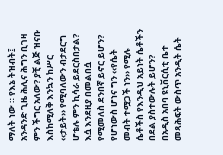ማለት ነው ። የእኔ ትዝብት፤ አንዳንድ ጊዜ ሕሊና ሕግን ቢገዛ ምን ችግር አለው? ያቺ ልጅ ዝናቡ እስከሚለቅ እንኳን ከሥር ‹‹ታይት›› የሚባለውን ብታደርግ ሆቴሉ ምን ኪሳራ ይደርስበታል? እሷ እንደዚያ በመልበሷ የሚመለስ ደንበኛ ይኖር ይሆን? የሆነውስ ሆነና ግን ‹‹የሴት መብት ተሟጋች ነን›› የሚሉ ሴቶችስ የእንዲህ አይነት ሴቶችን በደል ያስተውሉት ይሆን?
በአዲስ አበባ ዩኒቨርሲቲ ቤተ መጻሕፍት ውስጥ አንዲት ሴት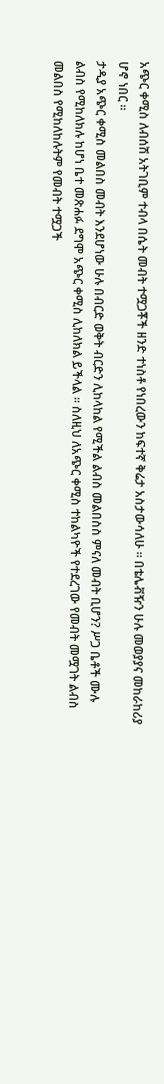አጭር ቀሚስ ለብሰሽ አትገቢም ተብላ በሴት መብት ተሟጋቾች ዘንድ ተነስቶ የነበረውን ከፍተኛ ቅሬታ አስታውሳለሁ ። በቴሌቭዥን ሁሉ መወያያና መከራከሪያ ሆኖ ነበር ።
ታዲያ አጭር ቀሚስ መልበስ መብት እንደሆነው ሁሉ በብርድ ወቅት ብርድን ሊከላከል የሚችል ልብስ መልበስስ ምናለ መብት ቢሆን? ሥጋ ቤቶች ሙሉ ልብስ የሚከለክሉ ከሆነ ቤተ መጽሐፉ ደግሞ አጭር ቀሚስ ሊከለክል ይችላል ። ስለዚህ ለአጭር ቀሚስ ተከልካዮች የተደረገው የመብት መሟገት ልብስ መልበስ የሚከለከሉትም የመብት ተሟጋች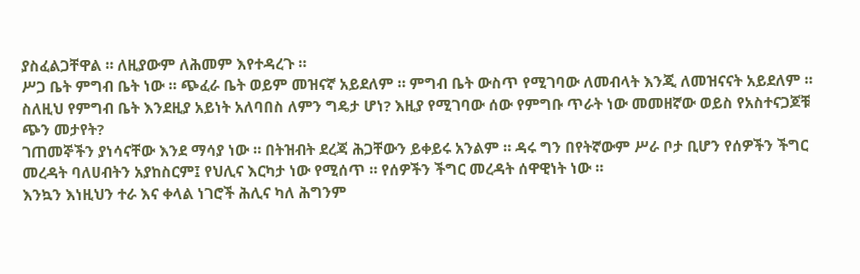ያስፈልጋቸዋል ። ለዚያውም ለሕመም እየተዳረጉ ።
ሥጋ ቤት ምግብ ቤት ነው ። ጭፈራ ቤት ወይም መዝናኛ አይደለም ። ምግብ ቤት ውስጥ የሚገባው ለመብላት እንጂ ለመዝናናት አይደለም ። ስለዚህ የምግብ ቤት እንደዚያ አይነት አለባበስ ለምን ግዴታ ሆነ? እዚያ የሚገባው ሰው የምግቡ ጥራት ነው መመዘኛው ወይስ የአስተናጋጆቹ ጭን መታየት?
ገጠመኞችን ያነሳናቸው እንደ ማሳያ ነው ። በትዝብት ደረጃ ሕጋቸውን ይቀይሩ አንልም ። ዳሩ ግን በየትኛውም ሥራ ቦታ ቢሆን የሰዎችን ችግር መረዳት ባለሀብትን አያከስርም፤ የህሊና እርካታ ነው የሚሰጥ ። የሰዎችን ችግር መረዳት ሰዋዊነት ነው ።
እንኳን እነዚህን ተራ እና ቀላል ነገሮች ሕሊና ካለ ሕግንም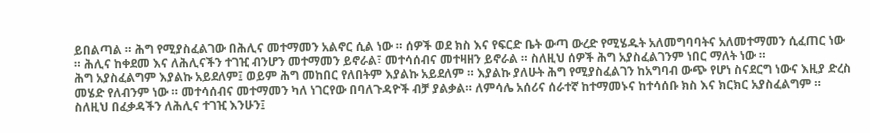ይበልጣል ። ሕግ የሚያስፈልገው በሕሊና መተማመን አልኖር ሲል ነው ። ሰዎች ወደ ክስ እና የፍርድ ቤት ውጣ ውረድ የሚሄዱት አለመግባባትና አለመተማመን ሲፈጠር ነው ። ሕሊና ከቀደመ እና ለሕሊናችን ተገዢ ብንሆን መተማመን ይኖራል፣ መተሳሰብና መተዛዘን ይኖራል ። ስለዚህ ሰዎች ሕግ አያስፈልገንም ነበር ማለት ነው ።
ሕግ አያስፈልግም እያልኩ አይደለም፤ ወይም ሕግ መከበር የለበትም እያልኩ አይደለም ። እያልኩ ያለሁት ሕግ የሚያስፈልገን ከአግባብ ውጭ የሆነ ስናደርግ ነውና እዚያ ድረስ መሄድ የለብንም ነው ። መተሳሰብና መተማመን ካለ ነገርየው በባለጉዳዮች ብቻ ያልቃል። ለምሳሌ አሰሪና ሰራተኛ ከተማመኑና ከተሳሰቡ ክስ እና ክርክር አያስፈልግም ። ስለዚህ በፈቃዳችን ለሕሊና ተገዢ እንሁን፤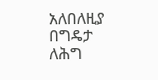አለበለዚያ በግዴታ ለሕግ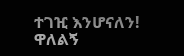ተገዢ እንሆናለን!
ዋለልኝ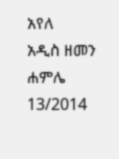አየለ
አዲስ ዘመን ሐምሌ 13/2014